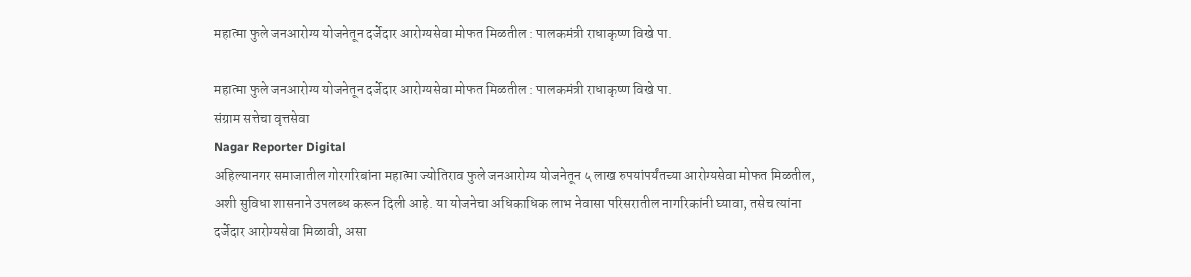महात्मा फुले जनआरोग्य योजनेतून दर्जेदार आरोग्यसेवा मोफत मिळतील : पालकमंत्री राधाकृष्ण विखे पा.

महात्मा फुले जनआरोग्य योजनेतून दर्जेदार आरोग्यसेवा मोफत मिळतील : पालकमंत्री राधाकृष्ण विखे पा.
संग्राम सत्तेचा वृत्तसेवा
Nagar Reporter Digital
अहिल्यानगर समाजातील गोरगरिबांना महात्मा ज्योतिराव फुले जनआरोग्य योजनेतून ५ लाख रुपयांपर्यंतच्या आरोग्यसेवा मोफत मिळतील, अशी सुविधा शासनाने उपलब्ध करून दिली आहे. या योजनेचा अधिकाधिक लाभ नेवासा परिसरातील नागरिकांनी घ्यावा, तसेच त्यांना दर्जेदार आरोग्यसेवा मिळावी, असा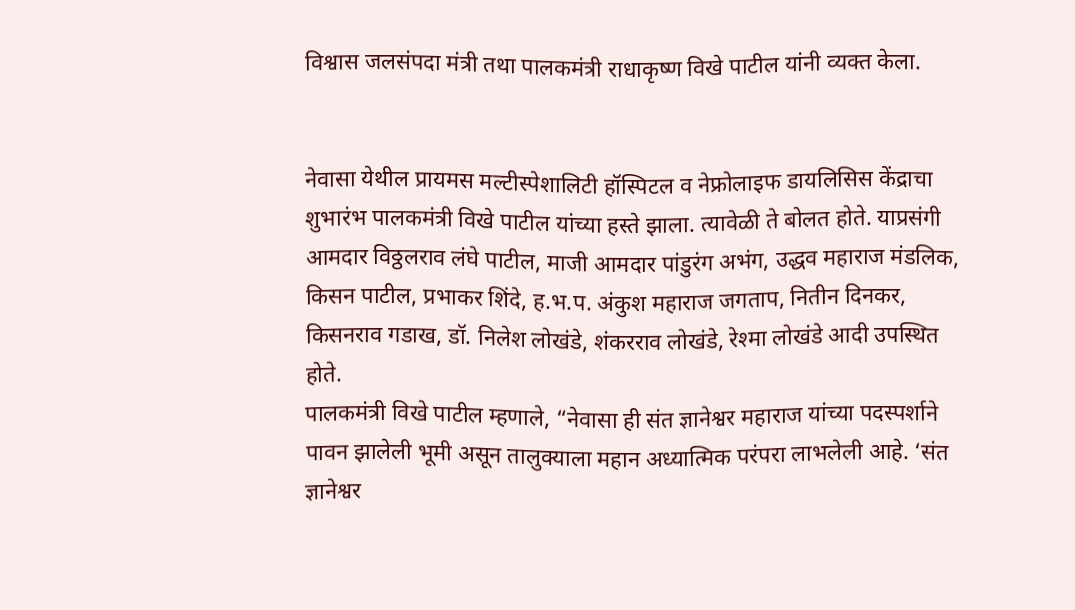विश्वास जलसंपदा मंत्री तथा पालकमंत्री राधाकृष्ण विखे पाटील यांनी व्यक्त केला.


नेवासा येथील प्रायमस मल्टीस्पेशालिटी हॉस्पिटल व नेफ्रोलाइफ डायलिसिस केंद्राचा शुभारंभ पालकमंत्री विखे पाटील यांच्या हस्ते झाला. त्यावेळी ते बोलत होते. याप्रसंगी आमदार विठ्ठलराव लंघे पाटील, माजी आमदार पांडुरंग अभंग, उद्धव महाराज मंडलिक, किसन पाटील, प्रभाकर शिंदे, ह.भ.प. अंकुश महाराज जगताप, नितीन दिनकर, किसनराव गडाख, डॉ. निलेश लोखंडे, शंकरराव लोखंडे, रेश्मा लोखंडे आदी उपस्थित होते.
पालकमंत्री विखे पाटील म्हणाले, “नेवासा ही संत ज्ञानेश्वर महाराज यांच्या पदस्पर्शाने पावन झालेली भूमी असून तालुक्याला महान अध्यात्मिक परंपरा लाभलेली आहे. ‘संत ज्ञानेश्वर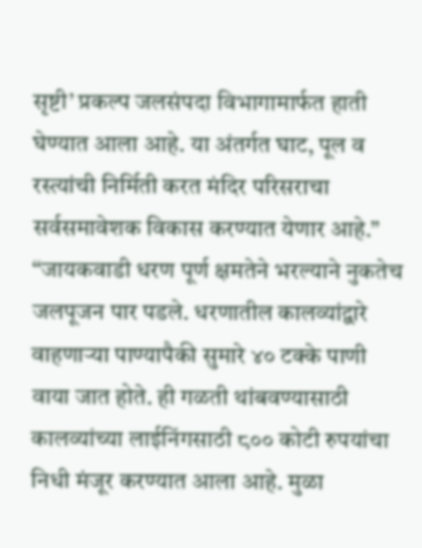सृष्टी’ प्रकल्प जलसंपदा विभागामार्फत हाती घेण्यात आला आहे. या अंतर्गत घाट, पूल व रस्त्यांची निर्मिती करत मंदिर परिसराचा सर्वसमावेशक विकास करण्यात येणार आहे.”
“जायकवाडी धरण पूर्ण क्षमतेने भरल्याने नुकतेच जलपूजन पार पडले. धरणातील कालव्यांद्वारे वाहणाऱ्या पाण्यापैकी सुमारे ४० टक्के पाणी वाया जात होते. ही गळती थांबवण्यासाठी कालव्यांच्या लाईनिंगसाठी ८०० कोटी रुपयांचा निधी मंजूर करण्यात आला आहे. मुळा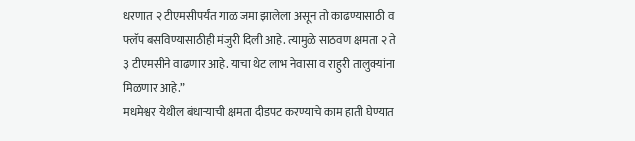धरणात २ टीएमसीपर्यंत गाळ जमा झालेला असून तो काढण्यासाठी व फ्लॅप बसविण्यासाठीही मंजुरी दिली आहे. त्यामुळे साठवण क्षमता २ ते ३ टीएमसीने वाढणार आहे. याचा थेट लाभ नेवासा व राहुरी तालुक्यांना मिळणार आहे.”
मधमेश्वर येथील बंधाऱ्याची क्षमता दीडपट करण्याचे काम हाती घेण्यात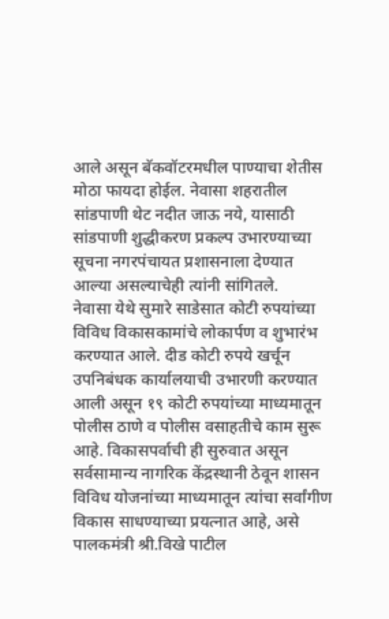आले असून बॅकवॉटरमधील पाण्याचा शेतीस मोठा फायदा होईल. नेवासा शहरातील सांडपाणी थेट नदीत जाऊ नये, यासाठी सांडपाणी शुद्धीकरण प्रकल्प उभारण्याच्या सूचना नगरपंचायत प्रशासनाला देण्यात आल्या असल्याचेही त्यांनी सांगितले.
नेवासा येथे सुमारे साडेसात कोटी रुपयांच्या विविध विकासकामांचे लोकार्पण व शुभारंभ करण्यात आले. दीड कोटी रुपये खर्चून उपनिबंधक कार्यालयाची उभारणी करण्यात आली असून १९ कोटी रुपयांच्या माध्यमातून पोलीस ठाणे व पोलीस वसाहतीचे काम सुरू आहे. विकासपर्वाची ही सुरुवात असून सर्वसामान्य नागरिक केंद्रस्थानी ठेवून शासन विविध योजनांच्या माध्यमातून त्यांचा सर्वांगीण विकास साधण्याच्या प्रयत्नात आहे, असे पालकमंत्री श्री.विखे पाटील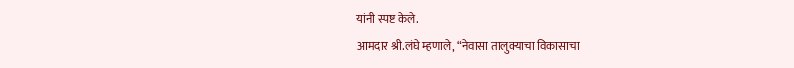यांनी स्पष्ट केले.
आमदार श्री.लंघे म्हणाले, “नेवासा तालुक्याचा विकासाचा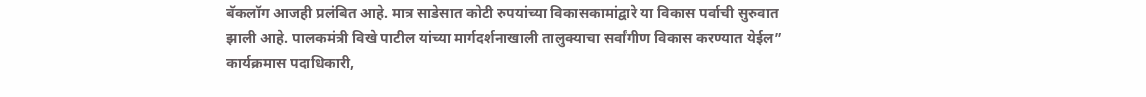बॅकलॉग आजही प्रलंबित आहे. मात्र साडेसात कोटी रुपयांच्या विकासकामांद्वारे या विकास पर्वाची सुरुवात झाली आहे. पालकमंत्री विखे पाटील यांच्या मार्गदर्शनाखाली तालुक्याचा सर्वांगीण विकास करण्यात येईल”
कार्यक्रमास पदाधिकारी,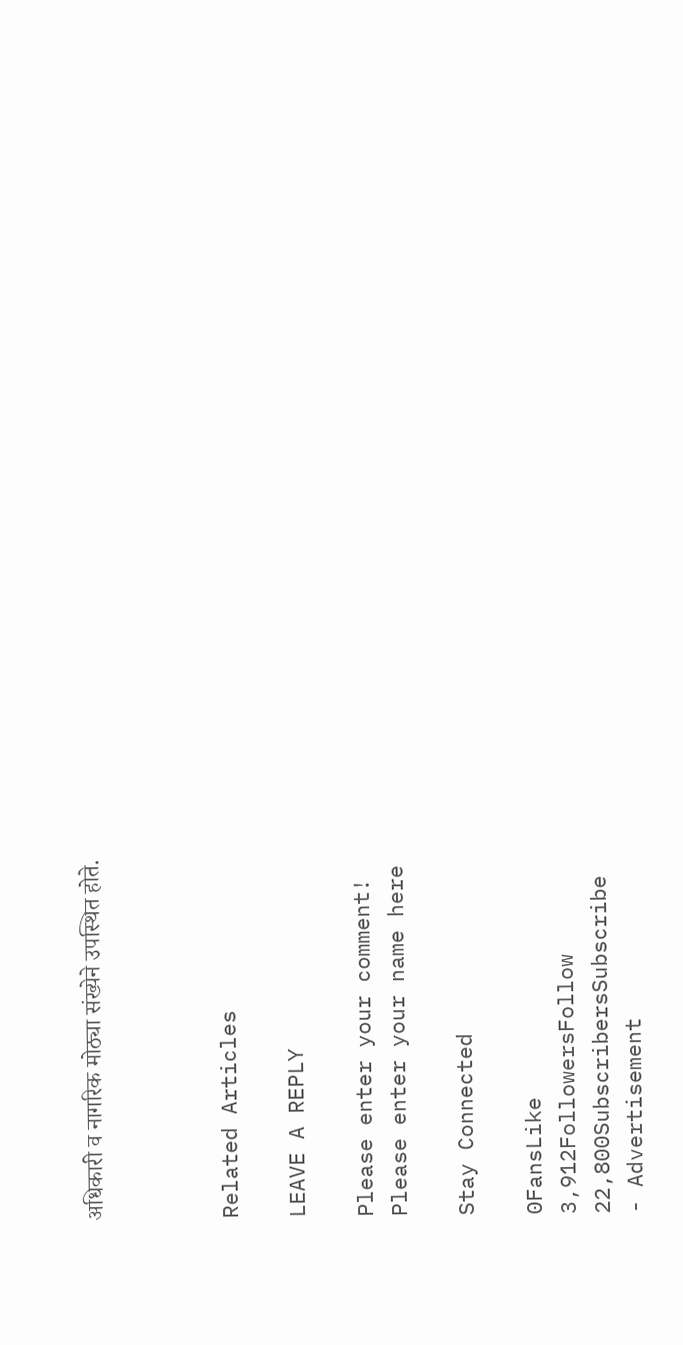अधिकारी व नागरिक मोठ्या संख्येने उपस्थित होते.



Related Articles

LEAVE A REPLY

Please enter your comment!
Please enter your name here

Stay Connected

0FansLike
3,912FollowersFollow
22,800SubscribersSubscribe
- Advertisement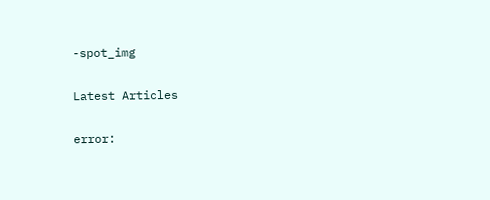-spot_img

Latest Articles

error: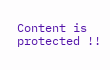Content is protected !!